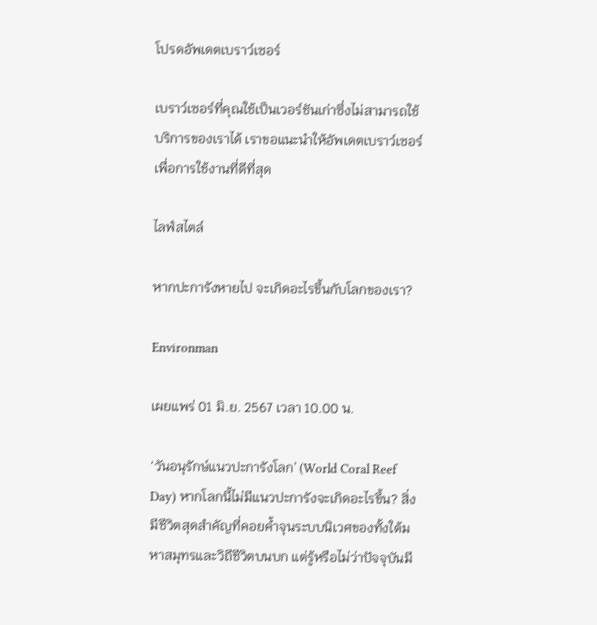โปรดอัพเดตเบราว์เซอร์

เบราว์เซอร์ที่คุณใช้เป็นเวอร์ชันเก่าซึ่งไม่สามารถใช้บริการของเราได้ เราขอแนะนำให้อัพเดตเบราว์เซอร์เพื่อการใช้งานที่ดีที่สุด

ไลฟ์สไตล์

หากปะการังหายไป จะเกิดอะไรขึ้นกับโลกของเรา?

Environman

เผยแพร่ 01 มิ.ย. 2567 เวลา 10.00 น.

‘วันอนุรักษ์แนวปะการังโลก’ (World Coral Reef Day) หากโลกนี้ไม่มีแนวปะการังจะเกิดอะไรขึ้น? สิ่งมีชีวิตสุดสำคัญที่คอยค้ำจุนระบบนิเวศของทั้งใต้มหาสมุทรและวิถีชีวิตบนบก แต่รู้หรือไม่ว่าปัจจุบันมี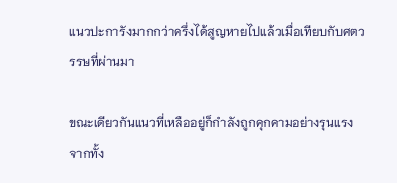แนวปะการังมากกว่าครึ่งได้สูญหายไปแล้วเมื่อเทียบกับศตวรรษที่ผ่านมา

ขณะเดียวกันแนวที่เหลืออยู่ก็กำลังถูกคุกคามอย่างรุนแรงจากทั้ง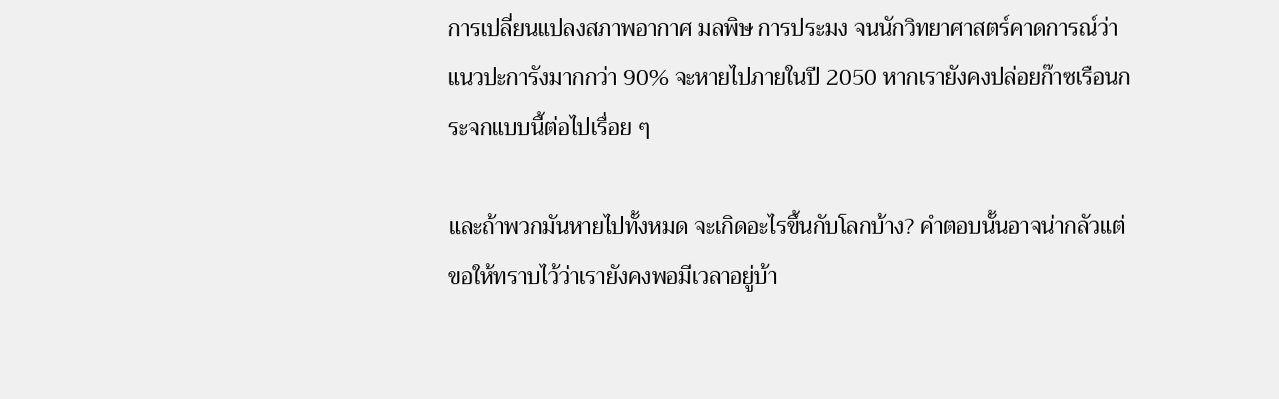การเปลี่ยนแปลงสภาพอากาศ มลพิษ การประมง จนนักวิทยาศาสตร์คาดการณ์ว่าแนวปะการังมากกว่า 90% จะหายไปภายในปี 2050 หากเรายังคงปล่อยก๊าซเรือนกระจกแบบนี้ต่อไปเรื่อย ๆ

และถ้าพวกมันหายไปทั้งหมด จะเกิดอะไรขึ้นกับโลกบ้าง? คำตอบนั้นอาจน่ากลัวแต่ขอให้ทราบไว้ว่าเรายังคงพอมีเวลาอยู่บ้า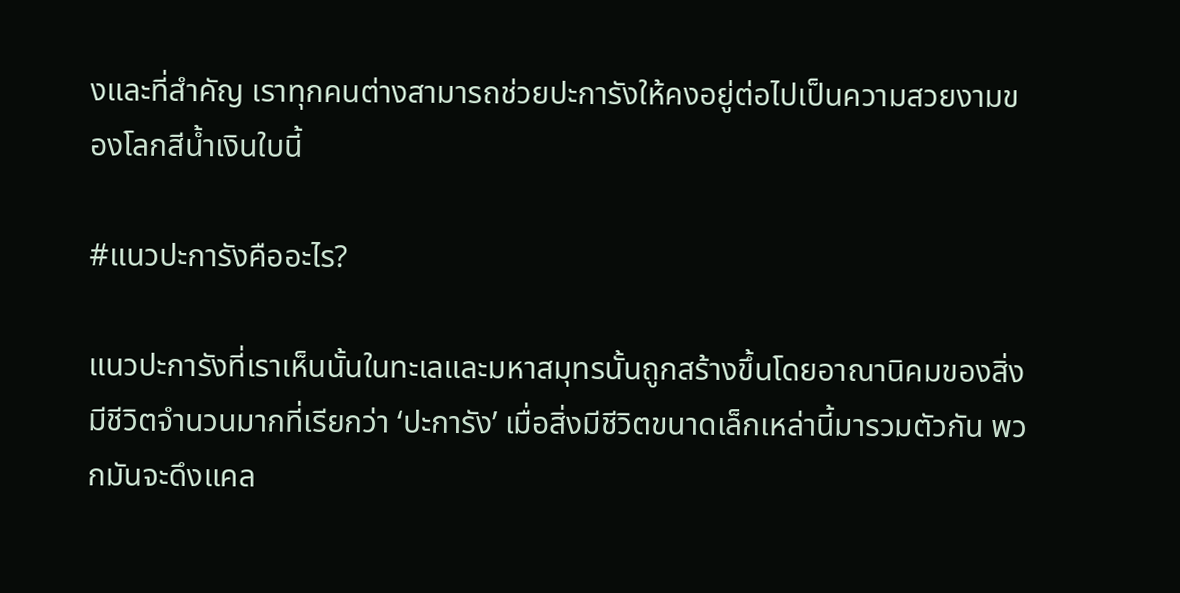งและที่สำคัญ เราทุกคนต่างสามารถช่วยปะการังให้คงอยู่ต่อไปเป็นความสวยงามของโลกสีน้ำเงินใบนี้

#แนวปะการังคืออะไร?

แนวปะการังที่เราเห็นนั้นในทะเลและมหาสมุทรนั้นถูกสร้างขึ้นโดยอาณานิคมของสิ่งมีชีวิตจำนวนมากที่เรียกว่า ‘ปะการัง’ เมื่อสิ่งมีชีวิตขนาดเล็กเหล่านี้มารวมตัวกัน พวกมันจะดึงแคล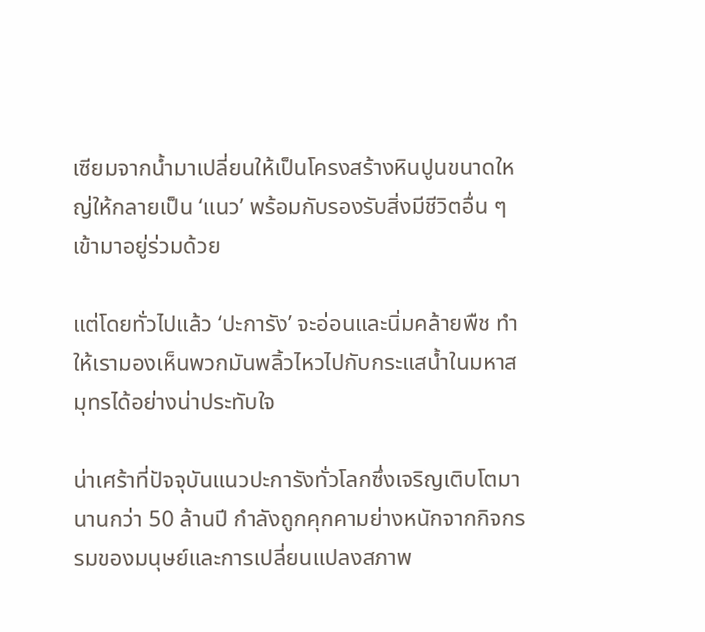เซียมจากน้ำมาเปลี่ยนให้เป็นโครงสร้างหินปูนขนาดใหญ่ให้กลายเป็น ‘แนว’ พร้อมกับรองรับสิ่งมีชีวิตอื่น ๆ เข้ามาอยู่ร่วมด้วย

แต่โดยทั่วไปแล้ว ‘ปะการัง’ จะอ่อนและนิ่มคล้ายพืช ทำให้เรามองเห็นพวกมันพลิ้วไหวไปกับกระแสน้ำในมหาสมุทรได้อย่างน่าประทับใจ

น่าเศร้าที่ปัจจุบันแนวปะการังทั่วโลกซึ่งเจริญเติบโตมานานกว่า 50 ล้านปี กำลังถูกคุกคามย่างหนักจากกิจกรรมของมนุษย์และการเปลี่ยนแปลงสภาพ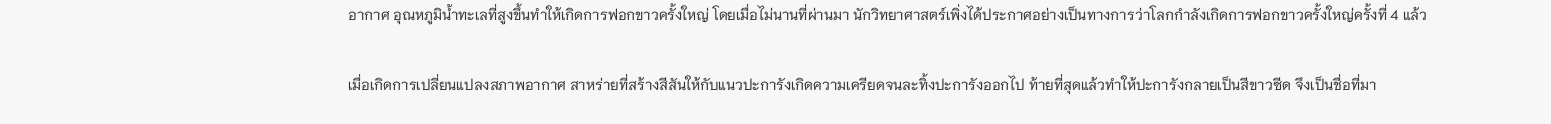อากาศ อุณหภูมิน้ำทะเลที่สูงขึ้นทำให้เกิดการฟอกขาวครั้งใหญ่ โดยเมื่อไม่นานที่ผ่านมา นักวิทยาศาสตร์เพิ่งได้ประกาศอย่างเป็นทางการว่าโลกกำลังเกิดการฟอกขาวครั้งใหญ่ครั้งที่ 4 แล้ว

เมื่อเกิดการเปลี่ยนแปลงสภาพอากาศ สาหร่ายที่สร้างสีสันให้กับแนวปะการังเกิดความเครียดจนละทิ้งปะการังออกไป ท้ายที่สุดแล้วทำให้ปะการังกลายเป็นสีขาวซีด จึงเป็นชื่อที่มา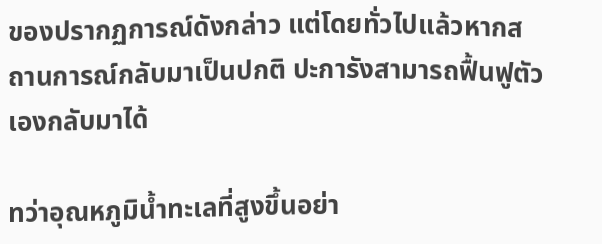ของปรากฏการณ์ดังกล่าว แต่โดยทั่วไปแล้วหากสถานการณ์กลับมาเป็นปกติ ปะการังสามารถฟื้นฟูตัวเองกลับมาได้

ทว่าอุณหภูมิน้ำทะเลที่สูงขึ้นอย่า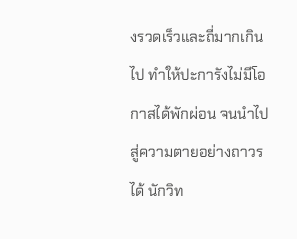งรวดเร็วและถี่มากเกินไป ทำให้ปะการังไม่มีโอกาสได้พักผ่อน จนนำไปสู่ความตายอย่างถาวรได้ นักวิท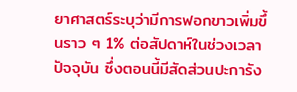ยาศาสตร์ระบุว่ามีการฟอกขาวเพิ่มขึ้นราว ๆ 1% ต่อสัปดาห์ในช่วงเวลาปัจจุบัน ซึ่งตอนนี้มีสัดส่วนปะการัง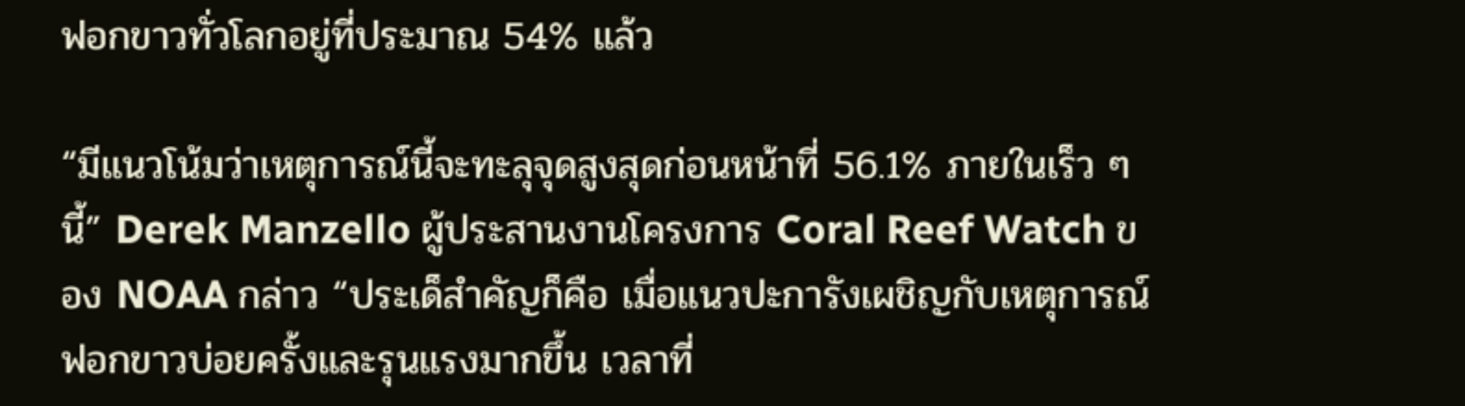ฟอกขาวทั่วโลกอยู่ที่ประมาณ 54% แล้ว

“มีแนวโน้มว่าเหตุการณ์นี้จะทะลุจุดสูงสุดก่อนหน้าที่ 56.1% ภายในเร็ว ๆ นี้” Derek Manzello ผู้ประสานงานโครงการ Coral Reef Watch ของ NOAA กล่าว “ประเด็สำคัญก็คือ เมื่อแนวปะการังเผชิญกับเหตุการณ์ฟอกขาวบ่อยครั้งและรุนแรงมากขึ้น เวลาที่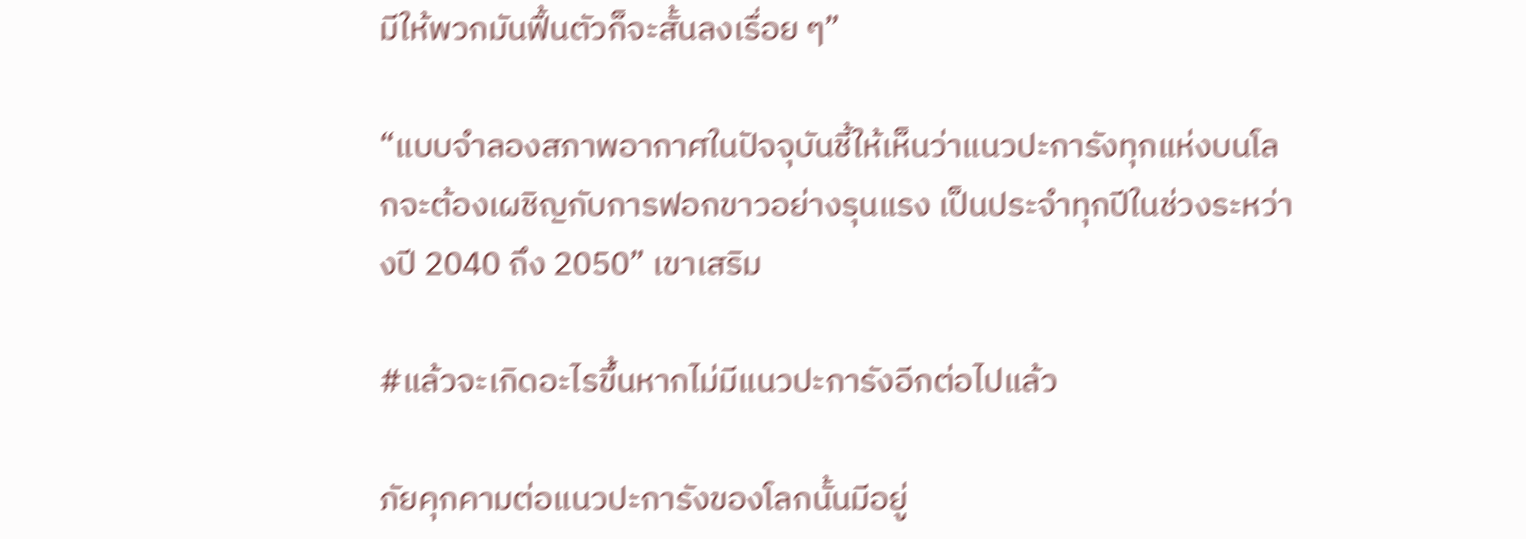มีให้พวกมันฟื้นตัวก็จะสั้นลงเรื่อย ๆ”

“แบบจำลองสภาพอากาศในปัจจุบันชี้ให้เห็นว่าแนวปะการังทุกแห่งบนโลกจะต้องเผชิญกับการฟอกขาวอย่างรุนแรง เป็นประจำทุกปีในช่วงระหว่างปี 2040 ถึง 2050” เขาเสริม

#แล้วจะเกิดอะไรขึ้นหากไม่มีแนวปะการังอีกต่อไปแล้ว

ภัยคุกคามต่อแนวปะการังของโลกนั้นมีอยู่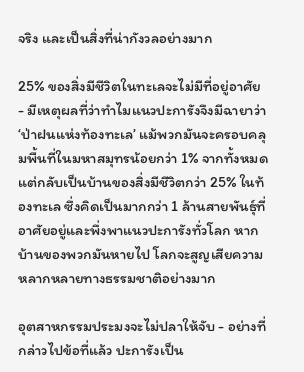จริง และเป็นสิ่งที่น่ากังวลอย่างมาก

25% ของสิ่งมีชีวิตในทะเลจะไม่มีที่อยู่อาศัย - มีเหตุผลที่ว่าทำไมแนวปะการังจึงมีฉายาว่า ‘ป่าฝนแห่งท้องทะเล’ แม้พวกมันจะครอบคลุมพื้นที่ในมหาสมุทรน้อยกว่า 1% จากทั้งหมด แต่กลับเป็นบ้านของสิ่งมีชีวิตกว่า 25% ในท้องทะเล ซึ่งคิดเป็นมากกว่า 1 ล้านสายพันธุ์ที่อาศัยอยู่และพึ่งพาแนวปะการังทั่วโลก หากบ้านของพวกมันหายไป โลกจะสูญเสียความหลากหลายทางธรรมชาติอย่างมาก

อุตสาหกรรมประมงจะไม่ปลาให้จับ - อย่างที่กล่าวไปข้อที่แล้ว ปะการังเป็น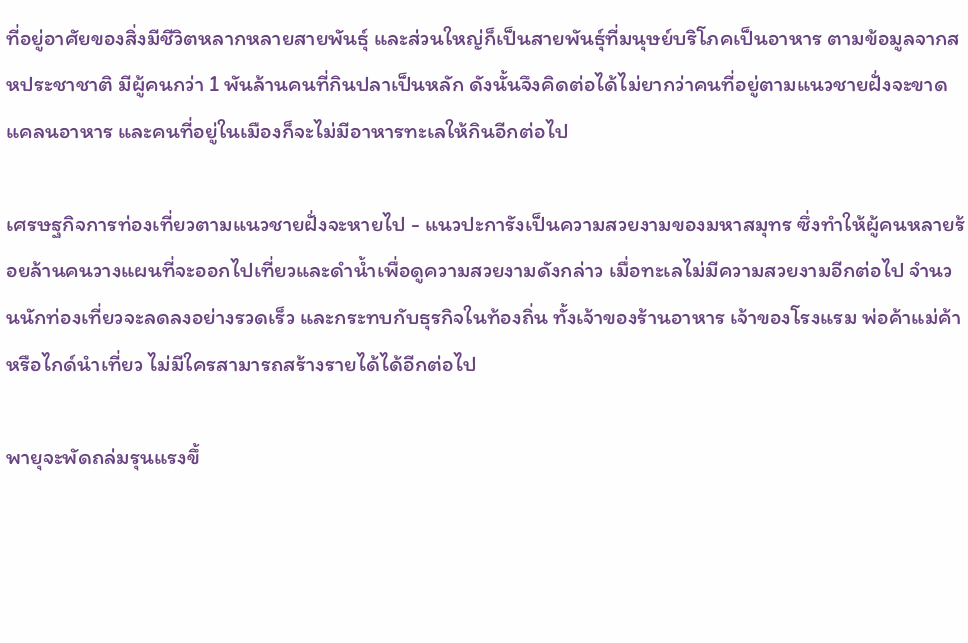ที่อยู่อาศัยของสิ่งมีชีวิตหลากหลายสายพันธุ์ และส่วนใหญ่ก็เป็นสายพันธุ์ที่มนุษย์บริโภคเป็นอาหาร ตามข้อมูลจากสหประชาชาติ มีผู้คนกว่า 1 พันล้านคนที่กินปลาเป็นหลัก ดังนั้นจึงคิดต่อได้ไม่ยากว่าคนที่อยู่ตามแนวชายฝั่งจะขาดแคลนอาหาร และคนที่อยู่ในเมืองก็จะไม่มีอาหารทะเลให้กินอีกต่อไป

เศรษฐกิจการท่องเที่ยวตามแนวชายฝั่งจะหายไป - แนวปะการังเป็นความสวยงามของมหาสมุทร ซึ่งทำให้ผู้คนหลายร้อยล้านคนวางแผนที่จะออกไปเที่ยวและดำน้ำเพื่อดูความสวยงามดังกล่าว เมื่อทะเลไม่มีความสวยงามอีกต่อไป จำนวนนักท่องเที่ยวจะลดลงอย่างรวดเร็ว และกระทบกับธุรกิจในท้องถิ่น ทั้งเจ้าของร้านอาหาร เจ้าของโรงแรม พ่อค้าแม่ค้า หรือไกด์นำเที่ยว ไม่มีใครสามารถสร้างรายได้ได้อีกต่อไป

พายุจะพัดถล่มรุนแรงขึ้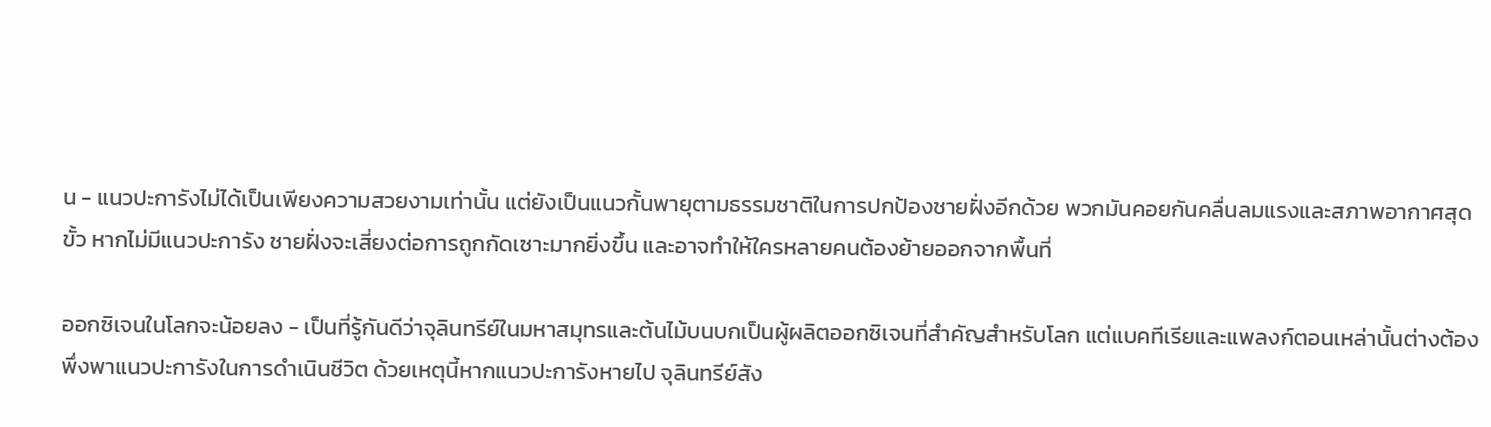น - แนวปะการังไม่ได้เป็นเพียงความสวยงามเท่านั้น แต่ยังเป็นแนวกั้นพายุตามธรรมชาติในการปกป้องชายฝั่งอีกด้วย พวกมันคอยกันคลื่นลมแรงและสภาพอากาศสุดขั้ว หากไม่มีแนวปะการัง ชายฝั่งจะเสี่ยงต่อการถูกกัดเซาะมากยิ่งขึ้น และอาจทำให้ใครหลายคนต้องย้ายออกจากพื้นที่

ออกซิเจนในโลกจะน้อยลง - เป็นที่รู้กันดีว่าจุลินทรีย์ในมหาสมุทรและต้นไม้บนบกเป็นผู้ผลิตออกซิเจนที่สำคัญสำหรับโลก แต่แบคทีเรียและแพลงก์ตอนเหล่านั้นต่างต้องพึ่งพาแนวปะการังในการดำเนินชีวิต ด้วยเหตุนี้หากแนวปะการังหายไป จุลินทรีย์สัง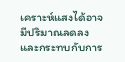เคราะห์แสงได้อาจมีปริมาณลดลง และกระทบกับการ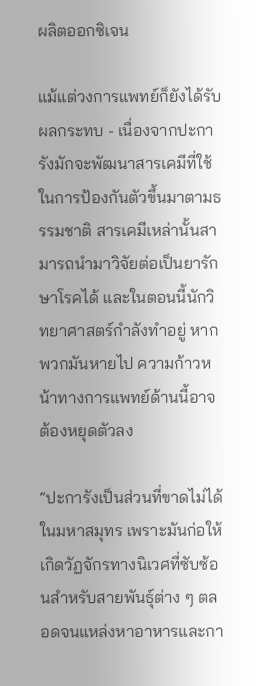ผลิตออกซิเจน

แม้แต่วงการแพทย์ก็ยังได้รับผลกระทบ - เนื่องจากปะการังมักจะพัฒนาสารเคมีที่ใช้ในการป้องกันตัวขึ้นมาตามธรรมชาติ สารเคมีเหล่านั้นสามารถนำมาวิจัยต่อเป็นยารักษาโรคได้ และในตอนนี้นักวิทยาศาสตร์กำลังทำอยู่ หากพวกมันหายไป ความก้าวหน้าทางการแพทย์ด้านนี้อาจต้องหยุดตัวลง

“ปะการังเป็นส่วนที่ขาดไม่ได้ในมหาสมุทร เพราะมันก่อให้เกิดวัฏจักรทางนิเวศที่ซับซ้อนสำหรับสายพันธุ์ต่าง ๆ ตลอดจนแหล่งหาอาหารและกา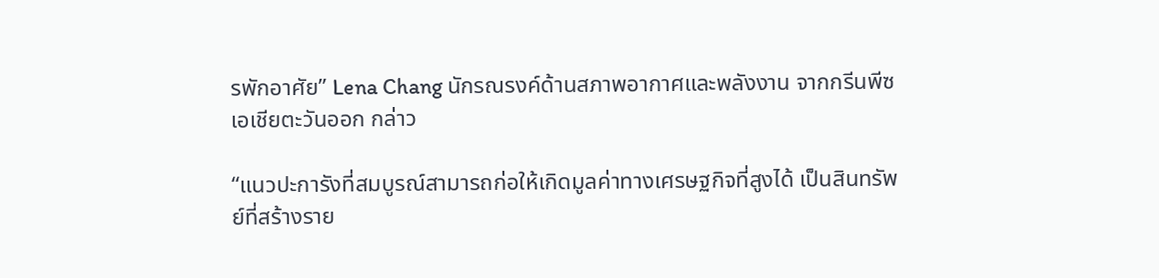รพักอาศัย” Lena Chang นักรณรงค์ด้านสภาพอากาศและพลังงาน จากกรีนพีซเอเชียตะวันออก กล่าว

“แนวปะการังที่สมบูรณ์สามารถก่อให้เกิดมูลค่าทางเศรษฐกิจที่สูงได้ เป็นสินทรัพย์ที่สร้างราย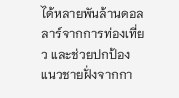ได้หลายพันล้านดอลลาร์จากการท่องเที่ยว และช่วยปกป้องแนวชายฝั่งจากกา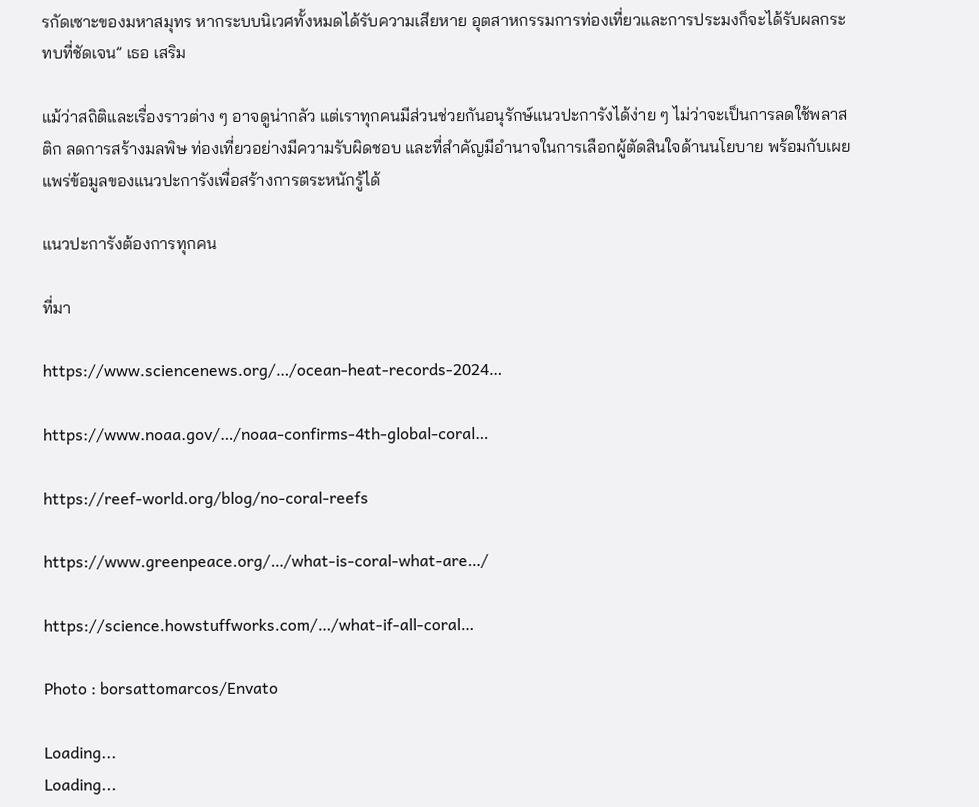รกัดเซาะของมหาสมุทร หากระบบนิเวศทั้งหมดได้รับความเสียหาย อุตสาหกรรมการท่องเที่ยวและการประมงก็จะได้รับผลกระทบที่ชัดเจน” เธอ เสริม

แม้ว่าสถิติและเรื่องราวต่าง ๆ อาจดูน่ากลัว แต่เราทุกคนมีส่วนช่วยกันอนุรักษ์แนวปะการังได้ง่าย ๆ ไม่ว่าจะเป็นการลดใช้พลาสติก ลดการสร้างมลพิษ ท่องเที่ยวอย่างมีความรับผิดชอบ และที่สำคัญมีอำนาจในการเลือกผู้ตัดสินใจด้านนโยบาย พร้อมกับเผยแพร่ข้อมูลของแนวปะการังเพื่อสร้างการตระหนักรู้ได้

แนวปะการังต้องการทุกคน

ที่มา

https://www.sciencenews.org/…/ocean-heat-records-2024…

https://www.noaa.gov/…/noaa-confirms-4th-global-coral…

https://reef-world.org/blog/no-coral-reefs

https://www.greenpeace.org/…/what-is-coral-what-are…/

https://science.howstuffworks.com/…/what-if-all-coral…

Photo : borsattomarcos/Envato

Loading...
Loading...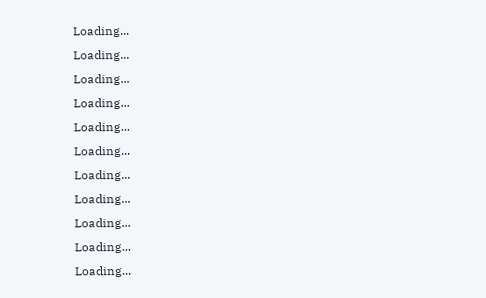Loading...
Loading...
Loading...
Loading...
Loading...
Loading...
Loading...
Loading...
Loading...
Loading...
Loading...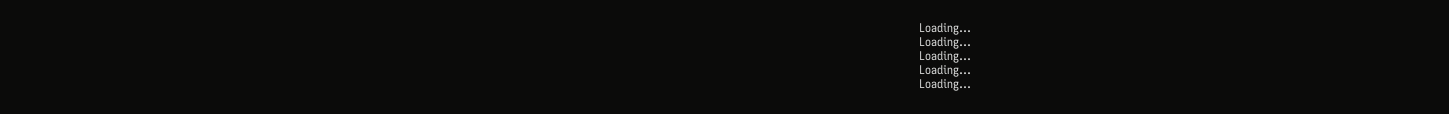Loading...
Loading...
Loading...
Loading...
Loading...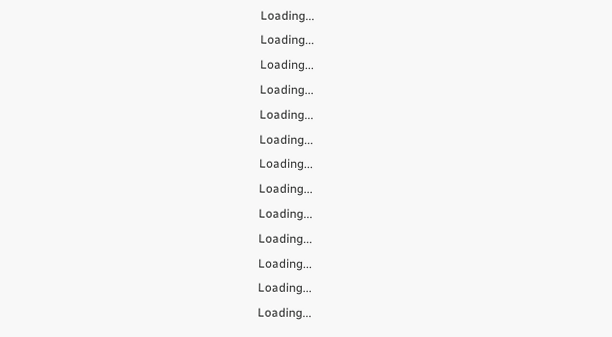Loading...
Loading...
Loading...
Loading...
Loading...
Loading...
Loading...
Loading...
Loading...
Loading...
Loading...
Loading...
Loading...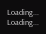Loading...
Loading...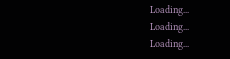Loading...
Loading...
Loading...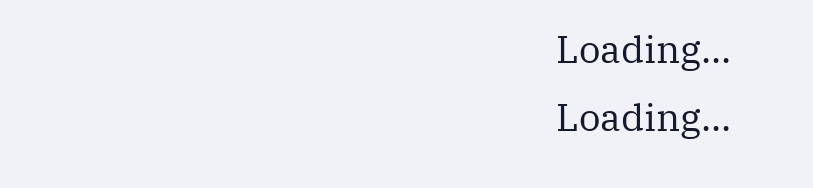Loading...
Loading...